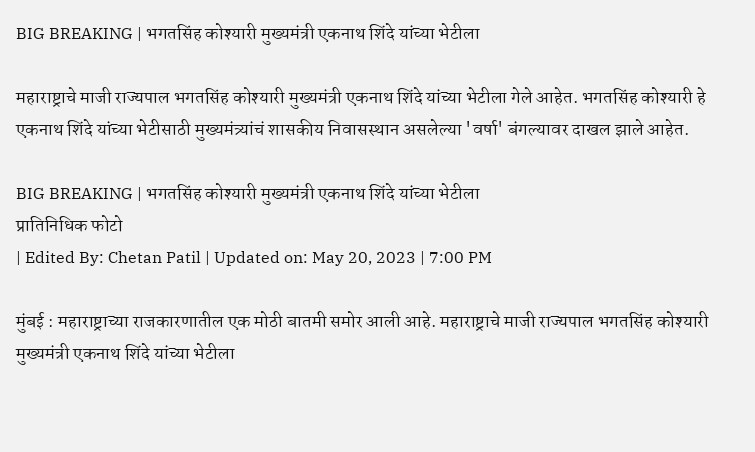BIG BREAKING | भगतसिंह कोश्यारी मुख्यमंत्री एकनाथ शिंदे यांच्या भेटीला

महाराष्ट्राचे माजी राज्यपाल भगतसिंह कोश्यारी मुख्यमंत्री एकनाथ शिंदे यांच्या भेटीला गेले आहेत. भगतसिंह कोश्यारी हे एकनाथ शिंदे यांच्या भेटीसाठी मुख्यमंत्र्यांचं शासकीय निवासस्थान असलेल्या 'वर्षा' बंगल्यावर दाखल झाले आहेत.

BIG BREAKING | भगतसिंह कोश्यारी मुख्यमंत्री एकनाथ शिंदे यांच्या भेटीला
प्रातिनिधिक फोटो
| Edited By: Chetan Patil | Updated on: May 20, 2023 | 7:00 PM

मुंबई : महाराष्ट्राच्या राजकारणातील एक मोठी बातमी समोर आली आहे. महाराष्ट्राचे माजी राज्यपाल भगतसिंह कोश्यारी मुख्यमंत्री एकनाथ शिंदे यांच्या भेटीला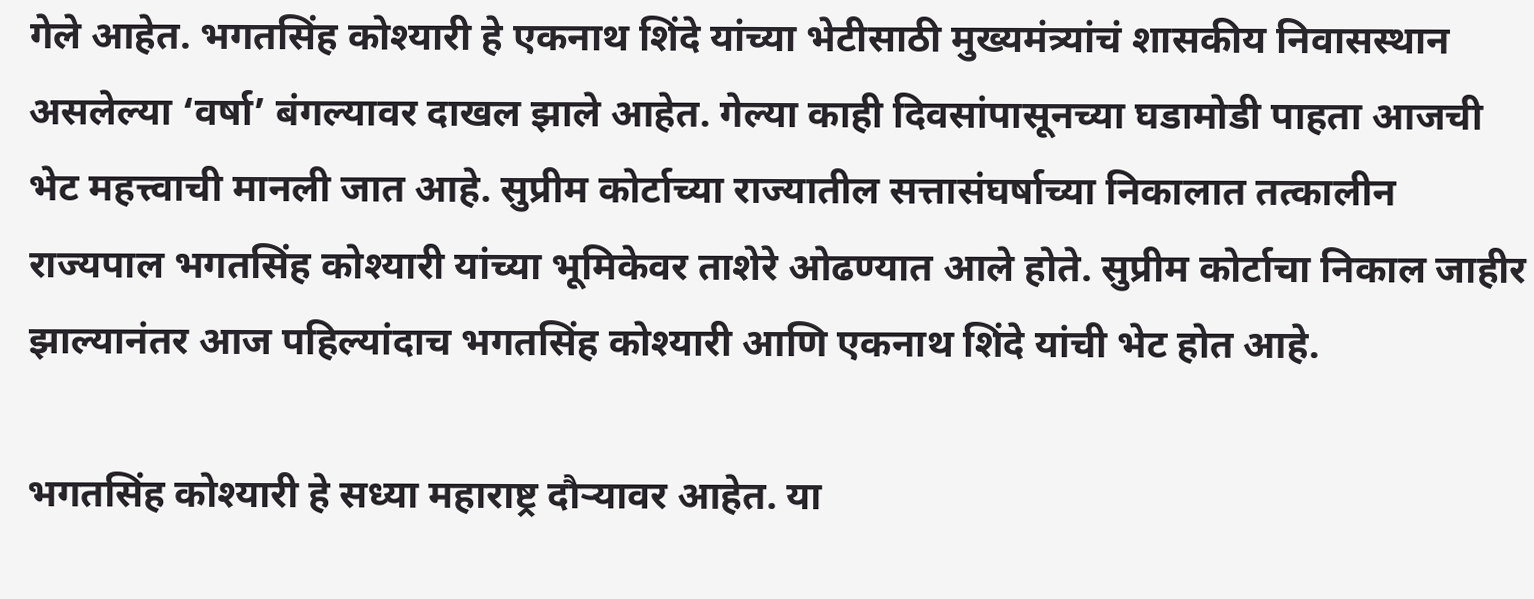गेले आहेत. भगतसिंह कोश्यारी हे एकनाथ शिंदे यांच्या भेटीसाठी मुख्यमंत्र्यांचं शासकीय निवासस्थान असलेल्या ‘वर्षा’ बंगल्यावर दाखल झाले आहेत. गेल्या काही दिवसांपासूनच्या घडामोडी पाहता आजची भेट महत्त्वाची मानली जात आहे. सुप्रीम कोर्टाच्या राज्यातील सत्तासंघर्षाच्या निकालात तत्कालीन राज्यपाल भगतसिंह कोश्यारी यांच्या भूमिकेवर ताशेरे ओढण्यात आले होते. सुप्रीम कोर्टाचा निकाल जाहीर झाल्यानंतर आज पहिल्यांदाच भगतसिंह कोश्यारी आणि एकनाथ शिंदे यांची भेट होत आहे.

भगतसिंह कोश्यारी हे सध्या महाराष्ट्र दौऱ्यावर आहेत. या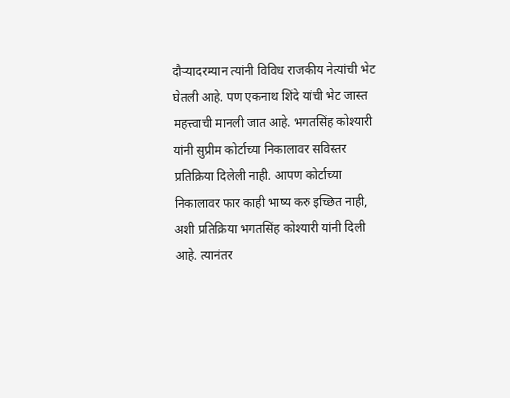दौऱ्यादरम्यान त्यांनी विविध राजकीय नेत्यांची भेट घेतली आहे. पण एकनाथ शिंदे यांची भेट जास्त महत्त्वाची मानली जात आहे. भगतसिंह कोश्यारी यांनी सुप्रीम कोर्टाच्या निकालावर सविस्तर प्रतिक्रिया दिलेली नाही. आपण कोर्टाच्या निकालावर फार काही भाष्य करु इच्छित नाही, अशी प्रतिक्रिया भगतसिंह कोश्यारी यांनी दिली आहे. त्यानंतर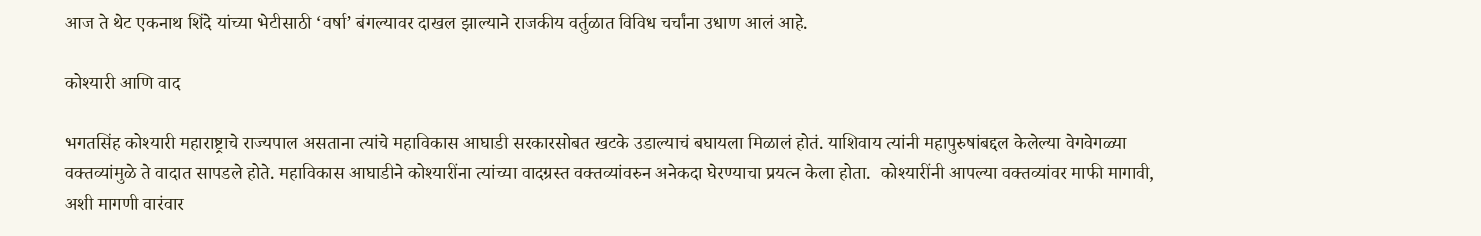आज ते थेट एकनाथ शिंदे यांच्या भेटीसाठी ‘वर्षा’ बंगल्यावर दाखल झाल्याने राजकीय वर्तुळात विविध चर्चांना उधाण आलं आहे.

कोश्यारी आणि वाद

भगतसिंह कोश्यारी महाराष्ट्राचे राज्यपाल असताना त्यांचे महाविकास आघाडी सरकारसोबत खटके उडाल्याचं बघायला मिळालं होतं. याशिवाय त्यांनी महापुरुषांबद्दल केलेल्या वेगवेगळ्या वक्तव्यांमुळे ते वादात सापडले होते. महाविकास आघाडीने कोश्यारींना त्यांच्या वादग्रस्त वक्तव्यांवरुन अनेकदा घेरण्याचा प्रयत्न केला होता.  कोश्यारींनी आपल्या वक्तव्यांवर माफी मागावी, अशी मागणी वारंवार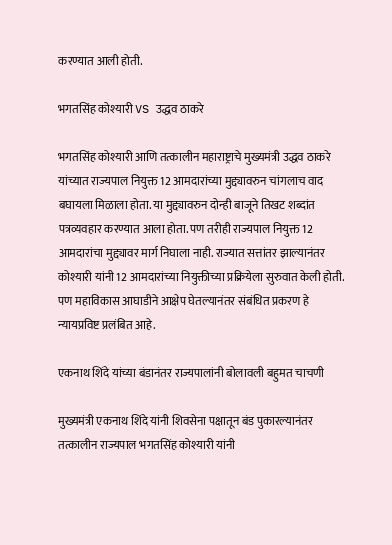करण्यात आली होती.

भगतसिंह कोश्यारी VS उद्धव ठाकरे

भगतसिंह कोश्यारी आणि तत्कालीन महाराष्ट्राचे मुख्यमंत्री उद्धव ठाकरे यांच्यात राज्यपाल नियुक्त 12 आमदारांच्या मुद्द्यावरुन चांगलाच वाद बघायला मिळाला होता. या मुद्द्यावरुन दोन्ही बाजूने तिखट शब्दांत पत्रव्यवहार करण्यात आला होता. पण तरीही राज्यपाल नियुक्त 12 आमदारांचा मुद्द्यावर मार्ग निघाला नाही. राज्यात सत्तांतर झाल्यानंतर कोश्यारी यांनी 12 आमदारांच्या नियुक्तीच्या प्रक्रियेला सुरुवात केली होती. पण महाविकास आघाडीने आक्षेप घेतल्यानंतर संबंधित प्रकरण हे न्यायप्रविष्ट प्रलंबित आहे.

एकनाथ शिंदे यांच्या बंडानंतर राज्यपालांनी बोलावली बहुमत चाचणी

मुख्यमंत्री एकनाथ शिंदे यांनी शिवसेना पक्षातून बंड पुकारल्यानंतर तत्कालीन राज्यपाल भगतसिंह कोश्यारी यांनी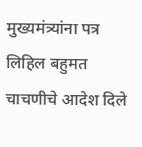मुख्यमंत्र्यांना पत्र लिहिल बहुमत चाचणीचे आदेश दिले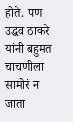होते. पण उद्धव ठाकरे यांनी बहुमत चाचणीला सामोरं न जाता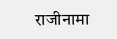राजीनामा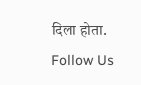दिला होता.
Follow Us